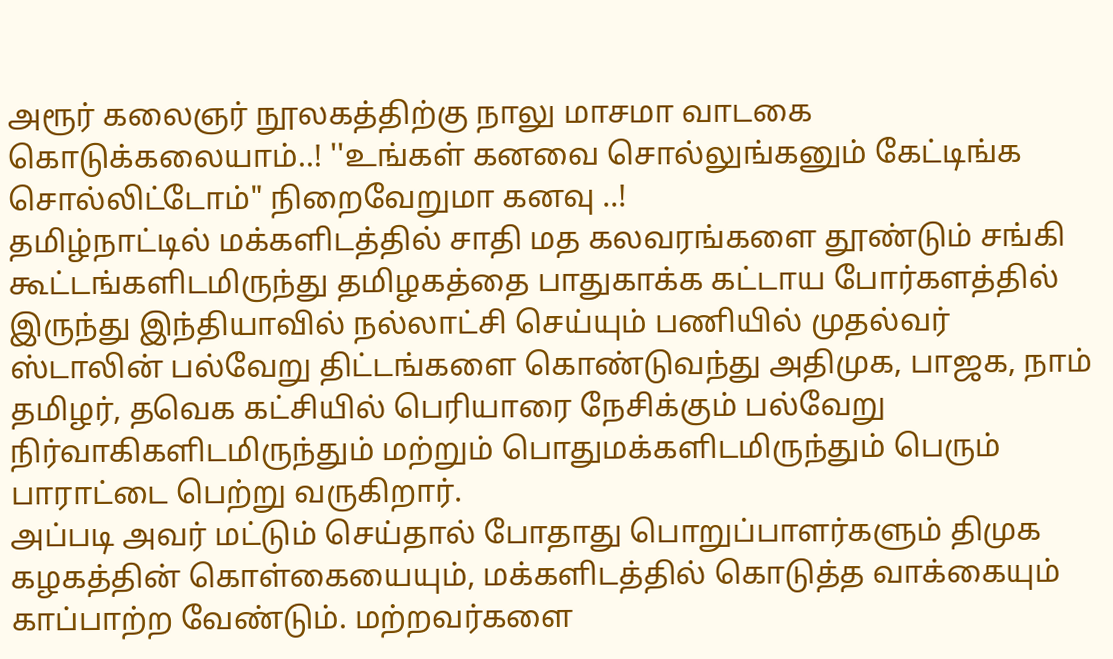அரூர் கலைஞர் நூலகத்திற்கு நாலு மாசமா வாடகை கொடுக்கலையாம்..! ''உங்கள் கனவை சொல்லுங்கனும் கேட்டிங்க சொல்லிட்டோம்" நிறைவேறுமா கனவு ..!
தமிழ்நாட்டில் மக்களிடத்தில் சாதி மத கலவரங்களை தூண்டும் சங்கி கூட்டங்களிடமிருந்து தமிழகத்தை பாதுகாக்க கட்டாய போர்களத்தில் இருந்து இந்தியாவில் நல்லாட்சி செய்யும் பணியில் முதல்வர் ஸ்டாலின் பல்வேறு திட்டங்களை கொண்டுவந்து அதிமுக, பாஜக, நாம் தமிழர், தவெக கட்சியில் பெரியாரை நேசிக்கும் பல்வேறு நிர்வாகிகளிடமிருந்தும் மற்றும் பொதுமக்களிடமிருந்தும் பெரும் பாராட்டை பெற்று வருகிறார்.
அப்படி அவர் மட்டும் செய்தால் போதாது பொறுப்பாளர்களும் திமுக கழகத்தின் கொள்கையையும், மக்களிடத்தில் கொடுத்த வாக்கையும் காப்பாற்ற வேண்டும். மற்றவர்களை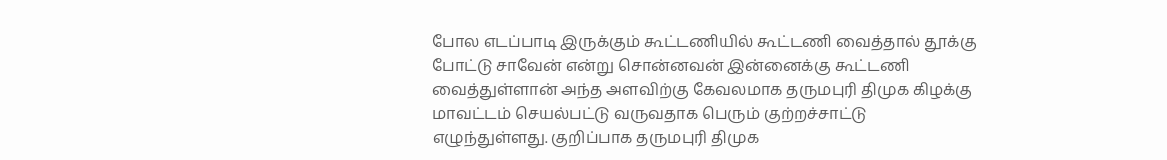போல எடப்பாடி இருக்கும் கூட்டணியில் கூட்டணி வைத்தால் தூக்கு போட்டு சாவேன் என்று சொன்னவன் இன்னைக்கு கூட்டணி வைத்துள்ளான் அந்த அளவிற்கு கேவலமாக தருமபுரி திமுக கிழக்கு மாவட்டம் செயல்பட்டு வருவதாக பெரும் குற்றச்சாட்டு எழுந்துள்ளது. குறிப்பாக தருமபுரி திமுக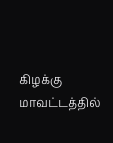கிழக்கு மாவட்டத்தில்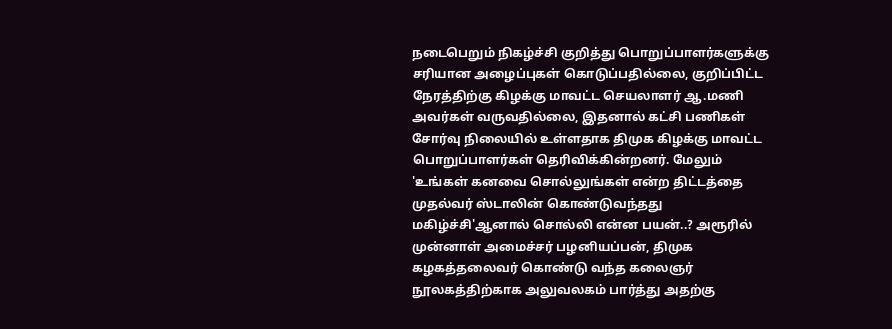நடைபெறும் நிகழ்ச்சி குறித்து பொறுப்பாளர்களுக்கு சரியான அழைப்புகள் கொடுப்பதில்லை, குறிப்பிட்ட நேரத்திற்கு கிழக்கு மாவட்ட செயலாளர் ஆ.மணி அவர்கள் வருவதில்லை, இதனால் கட்சி பணிகள் சோர்வு நிலையில் உள்ளதாக திமுக கிழக்கு மாவட்ட பொறுப்பாளர்கள் தெரிவிக்கின்றனர். மேலும் 'உங்கள் கனவை சொல்லுங்கள் என்ற திட்டத்தை முதல்வர் ஸ்டாலின் கொண்டுவந்தது மகிழ்ச்சி'ஆனால் சொல்லி என்ன பயன்..? அரூரில் முன்னாள் அமைச்சர் பழனியப்பன், திமுக கழகத்தலைவர் கொண்டு வந்த கலைஞர் நூலகத்திற்காக அலுவலகம் பார்த்து அதற்கு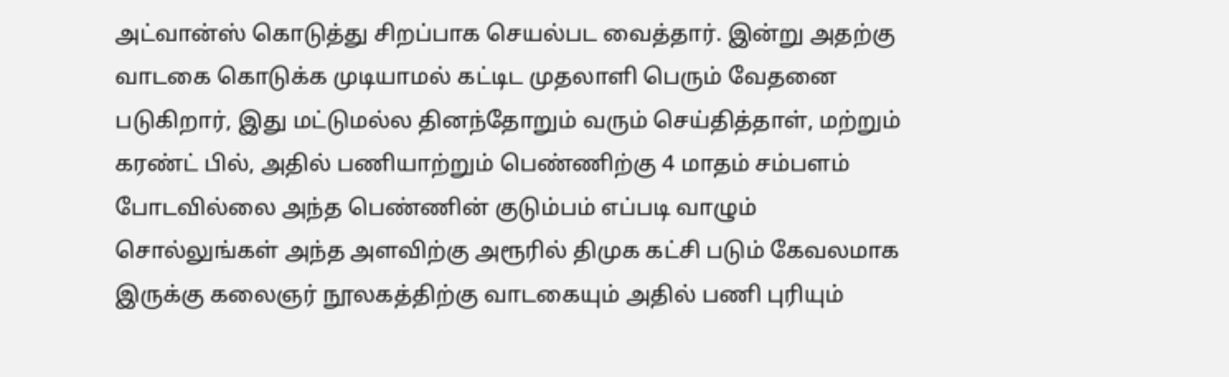அட்வான்ஸ் கொடுத்து சிறப்பாக செயல்பட வைத்தார். இன்று அதற்கு வாடகை கொடுக்க முடியாமல் கட்டிட முதலாளி பெரும் வேதனை படுகிறார், இது மட்டுமல்ல தினந்தோறும் வரும் செய்தித்தாள், மற்றும் கரண்ட் பில், அதில் பணியாற்றும் பெண்ணிற்கு 4 மாதம் சம்பளம் போடவில்லை அந்த பெண்ணின் குடும்பம் எப்படி வாழும் சொல்லுங்கள் அந்த அளவிற்கு அரூரில் திமுக கட்சி படும் கேவலமாக இருக்கு கலைஞர் நூலகத்திற்கு வாடகையும் அதில் பணி புரியும்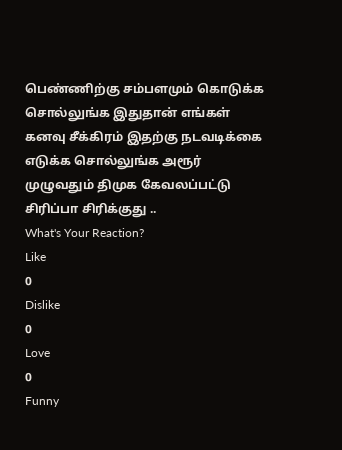பெண்ணிற்கு சம்பளமும் கொடுக்க சொல்லுங்க இதுதான் எங்கள் கனவு சீக்கிரம் இதற்கு நடவடிக்கை எடுக்க சொல்லுங்க அரூர் முழுவதும் திமுக கேவலப்பட்டு சிரிப்பா சிரிக்குது ..
What's Your Reaction?
Like
0
Dislike
0
Love
0
Funny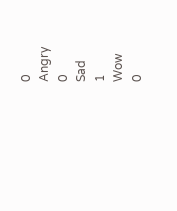0
Angry
0
Sad
1
Wow
0